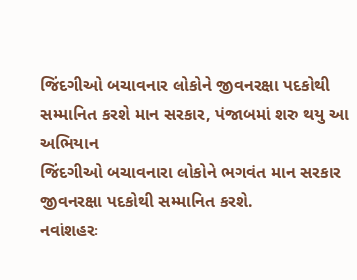જિંદગીઓ બચાવનાર લોકોને જીવનરક્ષા પદકોથી સમ્માનિત કરશે માન સરકાર, પંજાબમાં શરુ થયુ આ અભિયાન
જિંદગીઓ બચાવનારા લોકોને ભગવંત માન સરકાર જીવનરક્ષા પદકોથી સમ્માનિત કરશે.
નવાંશહરઃ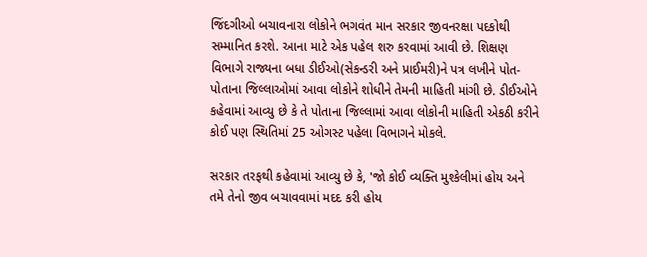જિંદગીઓ બચાવનારા લોકોને ભગવંત માન સરકાર જીવનરક્ષા પદકોથી સમ્માનિત કરશે. આના માટે એક પહેલ શરુ કરવામાં આવી છે. શિક્ષણ વિભાગે રાજ્યના બધા ડીઈઓ(સેકન્ડરી અને પ્રાઈમરી)ને પત્ર લખીને પોત-પોતાના જિલ્લાઓમાં આવા લોકોને શોધીને તેમની માહિતી માંગી છે. ડીઈઓને કહેવામાં આવ્યુ છે કે તે પોતાના જિલ્લામાં આવા લોકોની માહિતી એકઠી કરીને કોઈ પણ સ્થિતિમાં 25 ઓગસ્ટ પહેલા વિભાગને મોકલે.

સરકાર તરફથી કહેવામાં આવ્યુ છે કે, 'જો કોઈ વ્યક્તિ મુશ્કેલીમાં હોય અને તમે તેનો જીવ બચાવવામાં મદદ કરી હોય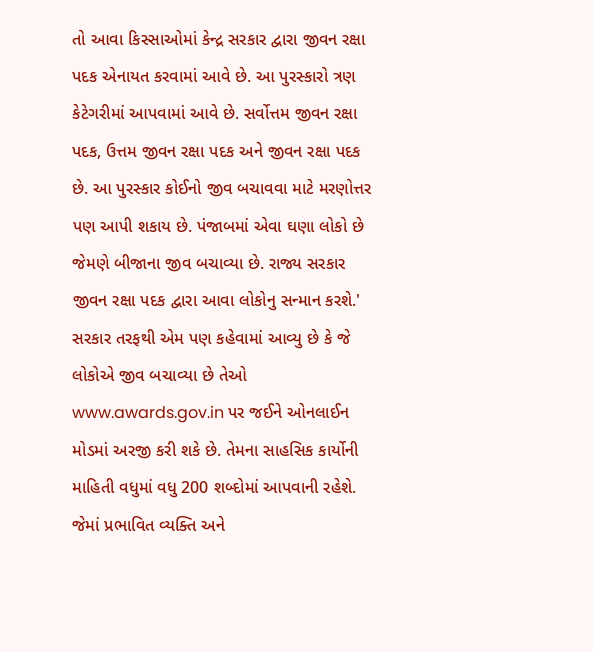તો આવા કિસ્સાઓમાં કેન્દ્ર સરકાર દ્વારા જીવન રક્ષા પદક એનાયત કરવામાં આવે છે. આ પુરસ્કારો ત્રણ કેટેગરીમાં આપવામાં આવે છે. સર્વોત્તમ જીવન રક્ષા પદક, ઉત્તમ જીવન રક્ષા પદક અને જીવન રક્ષા પદક છે. આ પુરસ્કાર કોઈનો જીવ બચાવવા માટે મરણોત્તર પણ આપી શકાય છે. પંજાબમાં એવા ઘણા લોકો છે જેમણે બીજાના જીવ બચાવ્યા છે. રાજ્ય સરકાર જીવન રક્ષા પદક દ્વારા આવા લોકોનુ સન્માન કરશે.'
સરકાર તરફથી એમ પણ કહેવામાં આવ્યુ છે કે જે લોકોએ જીવ બચાવ્યા છે તેઓ www.awards.gov.in પર જઈને ઓનલાઈન મોડમાં અરજી કરી શકે છે. તેમના સાહસિક કાર્યોની માહિતી વધુમાં વધુ 200 શબ્દોમાં આપવાની રહેશે. જેમાં પ્રભાવિત વ્યક્તિ અને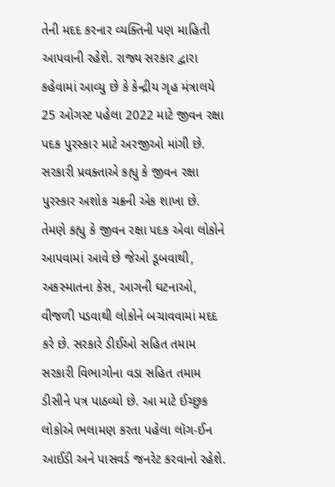તેની મદદ કરનાર વ્યક્તિની પણ માહિતી આપવાની રહેશે. રાજ્ય સરકાર દ્વારા કહેવામાં આવ્યુ છે કે કેન્દ્રીય ગૃહ મંત્રાલયે 25 ઓગસ્ટ પહેલા 2022 માટે જીવન રક્ષા પદક પુરસ્કાર માટે અરજીઓ માંગી છે.
સરકારી પ્રવક્તાએ કહ્યુ કે જીવન રક્ષા પુરસ્કાર અશોક ચક્રની એક શાખા છે. તેમણે કહ્યુ કે જીવન રક્ષા પદક એવા લોકોને આપવામાં આવે છે જેઓ ડૂબવાથી, અકસ્માતના કેસ, આગની ઘટનાઓ, વીજળી પડવાથી લોકોને બચાવવામાં મદદ કરે છે. સરકારે ડીઈઓ સહિત તમામ સરકારી વિભાગોના વડા સહિત તમામ ડીસીને પત્ર પાઠવ્યો છે. આ માટે ઈચ્છુક લોકોએ ભલામણ કરતા પહેલા લૉગ-ઈન આઈડી અને પાસવર્ડ જનરેટ કરવાનો રહેશે.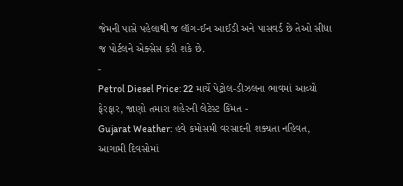જેમની પાસે પહેલાથી જ લૉગ-ઈન આઈડી અને પાસવર્ડ છે તેઓ સીધા જ પોર્ટલને એક્સેસ કરી શકે છે.
-
Petrol Diesel Price: 22 માર્ચે પેટ્રોલ-ડીઝલના ભાવમાં આવ્યો ફેરફાર, જાણો તમારા શહેરની લેટેસ્ટ કિંમત -
Gujarat Weather: હવે કમોસમી વરસાદની શક્યતા નહિવત, આગામી દિવસોમાં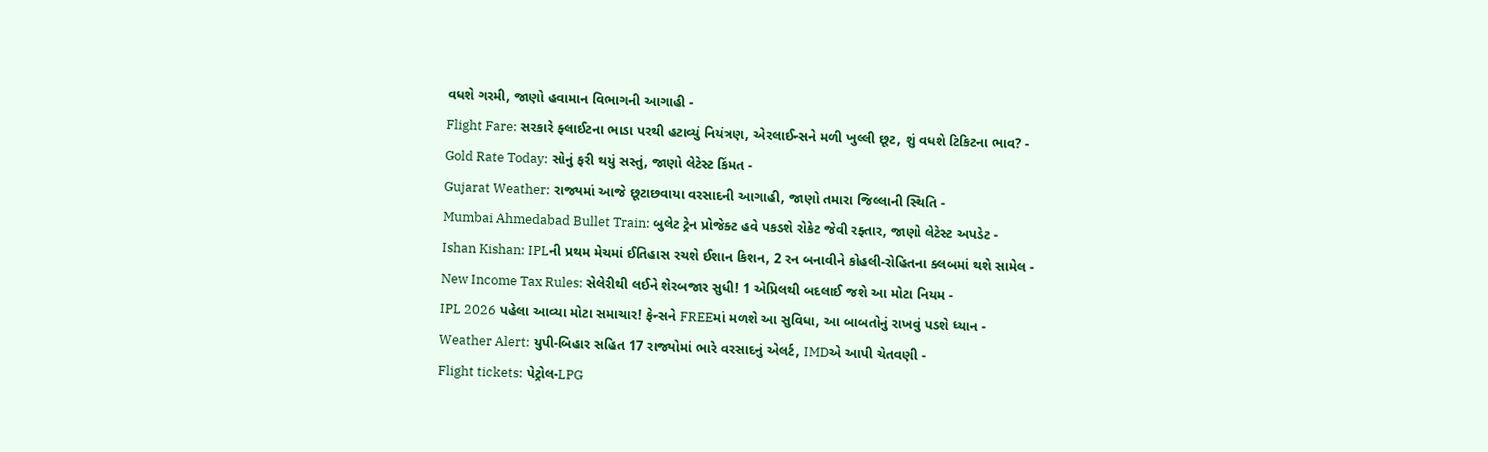વધશે ગરમી, જાણો હવામાન વિભાગની આગાહી -
Flight Fare: સરકારે ફ્લાઈટના ભાડા પરથી હટાવ્યું નિયંત્રણ, એરલાઈન્સને મળી ખુલ્લી છૂટ, શું વધશે ટિકિટના ભાવ? -
Gold Rate Today: સોનું ફરી થયું સસ્તું, જાણો લેટેસ્ટ કિંમત -
Gujarat Weather: રાજ્યમાં આજે છૂટાછવાયા વરસાદની આગાહી, જાણો તમારા જિલ્લાની સ્થિતિ -
Mumbai Ahmedabad Bullet Train: બુલેટ ટ્રેન પ્રોજેક્ટ હવે પકડશે રોકેટ જેવી રફ્તાર, જાણો લેટેસ્ટ અપડેટ -
Ishan Kishan: IPLની પ્રથમ મેચમાં ઈતિહાસ રચશે ઈશાન કિશન, 2 રન બનાવીને કોહલી-રોહિતના ક્લબમાં થશે સામેલ -
New Income Tax Rules: સેલેરીથી લઈને શેરબજાર સુધી! 1 એપ્રિલથી બદલાઈ જશે આ મોટા નિયમ -
IPL 2026 પહેલા આવ્યા મોટા સમાચાર! ફેન્સને FREEમાં મળશે આ સુવિધા, આ બાબતોનું રાખવું પડશે ધ્યાન -
Weather Alert: યુપી-બિહાર સહિત 17 રાજ્યોમાં ભારે વરસાદનું એલર્ટ, IMDએ આપી ચેતવણી -
Flight tickets: પેટ્રોલ-LPG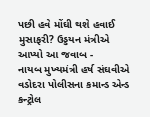પછી હવે મોંઘી થશે હવાઈ મુસાફરી? ઉડ્ડયન મંત્રીએ આપ્યો આ જવાબ -
નાયબ મુખ્યમંત્રી હર્ષ સંઘવીએ વડોદરા પોલીસના કમાન્ડ એન્ડ કન્ટ્રોલ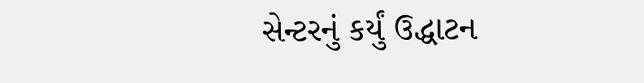સેન્ટરનું કર્યું ઉદ્ધાટન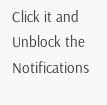Click it and Unblock the Notifications